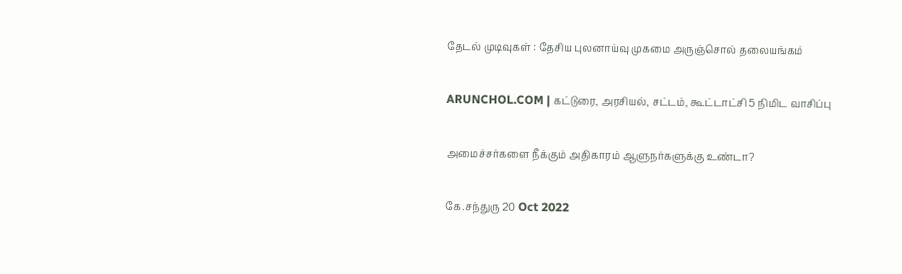தேடல் முடிவுகள் : தேசிய புலனாய்வு முகமை அருஞ்சொல் தலையங்கம்

ARUNCHOL.COM | கட்டுரை, அரசியல், சட்டம், கூட்டாட்சி 5 நிமிட வாசிப்பு

அமைச்சர்களை நீக்கும் அதிகாரம் ஆளுநர்களுக்கு உண்டா?

கே.சந்துரு 20 Oct 2022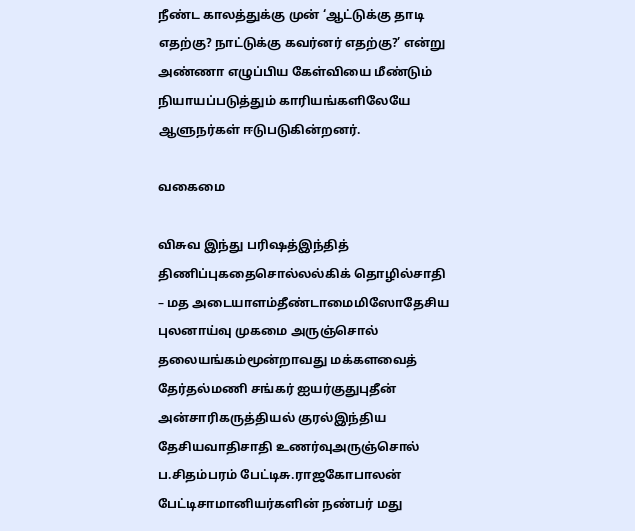நீண்ட காலத்துக்கு முன் ‘ஆட்டுக்கு தாடி எதற்கு? நாட்டுக்கு கவர்னர் எதற்கு?’ என்று அண்ணா எழுப்பிய கேள்வியை மீண்டும் நியாயப்படுத்தும் காரியங்களிலேயே ஆளுநர்கள் ஈடுபடுகின்றனர்.

வகைமை

விசுவ இந்து பரிஷத்இந்தித் திணிப்புகதைசொல்லல்கிக் தொழில்சாதி – மத அடையாளம்தீண்டாமைமிஸோதேசிய புலனாய்வு முகமை அருஞ்சொல் தலையங்கம்மூன்றாவது மக்களவைத் தேர்தல்மணி சங்கர் ஐயர்குதுபுதீன் அன்சாரிகருத்தியல் குரல்இந்திய தேசியவாதிசாதி உணர்வுஅருஞ்சொல் ப.சிதம்பரம் பேட்டிசு.ராஜகோபாலன் பேட்டிசாமானியர்களின் நண்பர் மது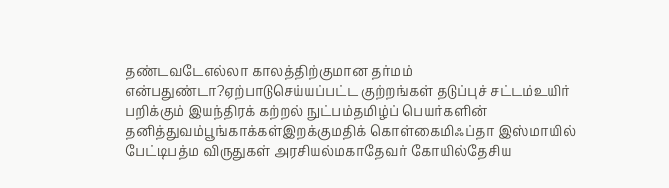தண்டவடேஎல்லா காலத்திற்குமான தர்மம் என்பதுண்டா?ஏற்பாடுசெய்யப்பட்ட குற்றங்கள் தடுப்புச் சட்டம்உயிர் பறிக்கும் இயந்திரக் கற்றல் நுட்பம்தமிழ்ப் பெயர்களின் தனித்துவம்பூங்காக்கள்இறக்குமதிக் கொள்கைமிஃப்தா இஸ்மாயில் பேட்டிபத்ம விருதுகள் அரசியல்மகாதேவர் கோயில்தேசிய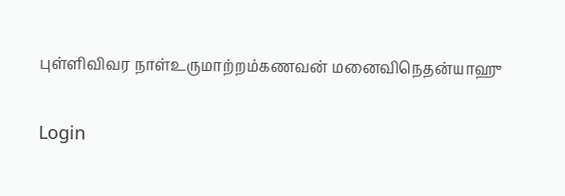புள்ளிவிவர நாள்உருமாற்றம்கணவன் மனைவிநெதன்யாஹு

Login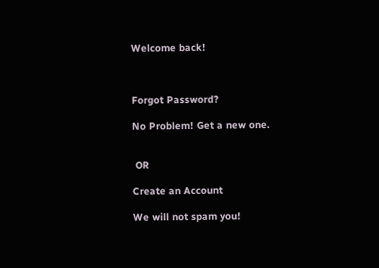Welcome back!



Forgot Password?

No Problem! Get a new one.


 OR

Create an Account

We will not spam you!